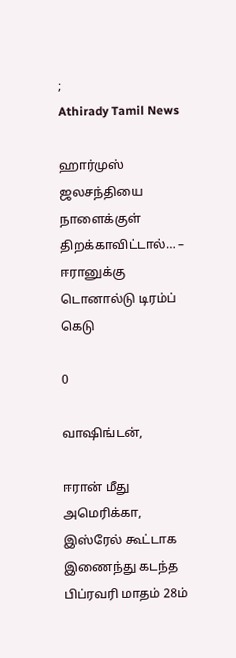;
Athirady Tamil News

ஹார்முஸ் ஜலசந்தியை நாளைக்குள் திறக்காவிட்டால்… – ஈரானுக்கு டொனால்டு டிரம்ப் கெடு

0

வாஷிங்டன்,

ஈரான் மீது அமெரிக்கா, இஸ்ரேல் கூட்டாக இணைந்து கடந்த பிப்ரவரி மாதம் 28ம்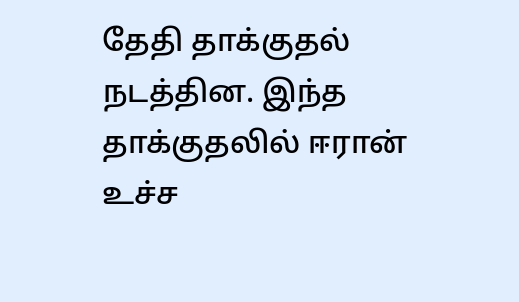தேதி தாக்குதல் நடத்தின. இந்த தாக்குதலில் ஈரான் உச்ச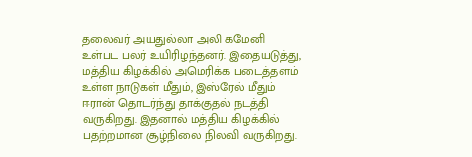தலைவர் அயதுல்லா அலி கமேனி உள்பட பலர் உயிரிழந்தனர். இதையடுத்து, மத்திய கிழக்கில் அமெரிக்க படைத்தளம் உள்ள நாடுகள் மீதும், இஸ்ரேல் மீதும் ஈரான் தொடர்ந்து தாக்குதல் நடத்தி வருகிறது. இதனால் மத்திய கிழக்கில் பதற்றமான சூழ்நிலை நிலவி வருகிறது.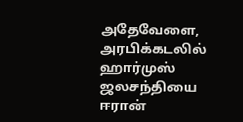அதேவேளை, அரபிக்கடலில் ஹார்முஸ் ஜலசந்தியை ஈரான்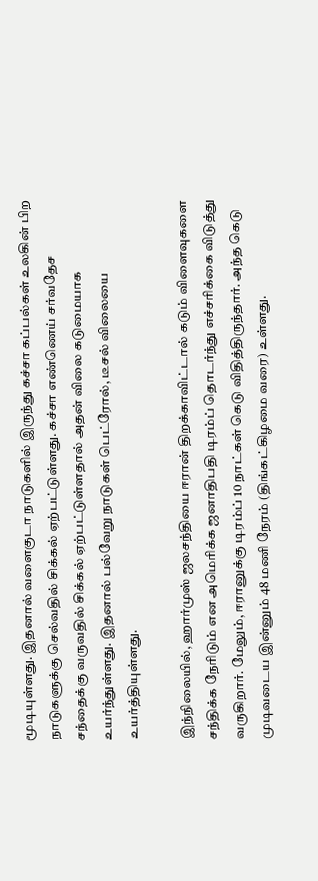மூடியுள்ளது. இதனால் வளைகுடா நாடுகளில் இருந்து கச்சா கப்பல்கள் உலகின் பிற நாடுகளுக்கு செல்வதில் சிக்கல் ஏற்பட்டுள்ளது. கச்சா எண்ணெய் சர்வதேச சந்தைக்கு வருவதில் சிக்கல் ஏற்பட்டுள்ளதால் அதன் விலை கடுமையாக உயர்ந்துள்ளது. இதனால் பல்வேறு நாடுகள் பெட்ரோல், டீசல் விலையை உயர்த்தியுள்ளது.

இந்நிலையில், ஹார்முஸ் ஜலசந்தியை ஈரான் திறக்காவிட்டால் கடும் விளைவுகளை சந்திக்க நேரிடும் என அமெரிக்க ஜனாதிபதி டிரம்ப் தொடர்ந்து எச்சரிக்கை விடுத்து வருகிறார். மேலும், ஈரானுக்கு டிரம்ப் 10 நாட்கள் கெடு விதித்திருந்தார். அந்த கெடு முடிவடைய இன்னும் 48 மணி நேரம் (திங்கட்கிழமை வரை) உள்ளது.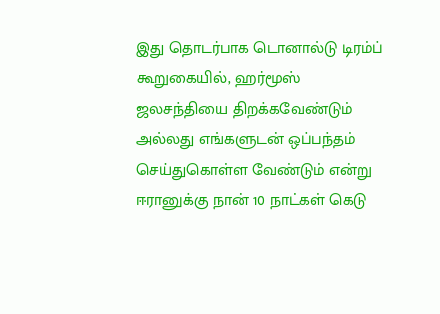இது தொடர்பாக டொனால்டு டிரம்ப் கூறுகையில், ஹர்மூஸ் ஜலசந்தியை திறக்கவேண்டும் அல்லது எங்களுடன் ஒப்பந்தம் செய்துகொள்ள வேண்டும் என்று ஈரானுக்கு நான் 10 நாட்கள் கெடு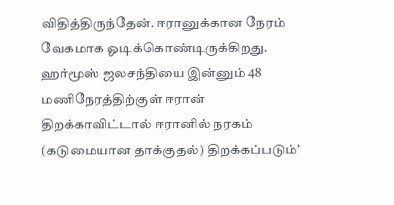விதித்திருந்தேன். ஈரானுக்கான நேரம் வேகமாக ஓடிக்கொண்டிருக்கிறது. ஹர்மூஸ் ஜலசந்தியை இன்னும் 48 மணிநேரத்திற்குள் ஈரான் திறக்காவிட்டால் ஈரானில் நரகம் (கடுமையான தாக்குதல்) திறக்கப்படும்’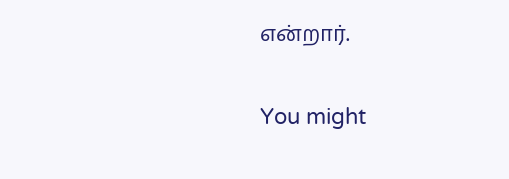என்றார்.

You might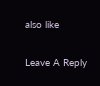also like

Leave A Reply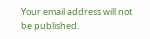Your email address will not be published.